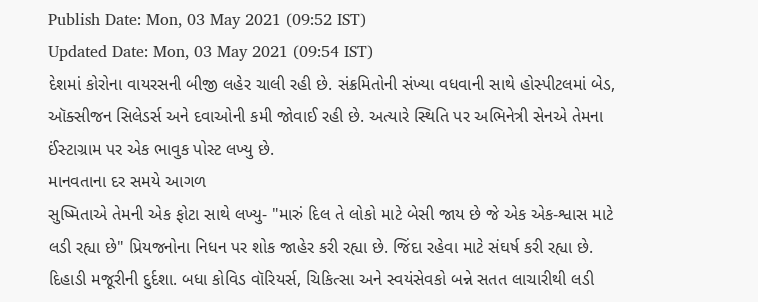Publish Date: Mon, 03 May 2021 (09:52 IST)
Updated Date: Mon, 03 May 2021 (09:54 IST)
દેશમાં કોરોના વાયરસની બીજી લહેર ચાલી રહી છે. સંક્રમિતોની સંખ્યા વધવાની સાથે હોસ્પીટલમાં બેડ, ઑક્સીજન સિલેડર્સ અને દવાઓની કમી જોવાઈ રહી છે. અત્યારે સ્થિતિ પર અભિનેત્રી સેનએ તેમના ઈંસ્ટાગ્રામ પર એક ભાવુક પોસ્ટ લખ્યુ છે.
માનવતાના દર સમયે આગળ
સુષ્મિતાએ તેમની એક ફોટા સાથે લખ્યુ- "મારું દિલ તે લોકો માટે બેસી જાય છે જે એક એક-શ્વાસ માટે લડી રહ્યા છે" પ્રિયજનોના નિધન પર શોક જાહેર કરી રહ્યા છે. જિંદા રહેવા માટે સંઘર્ષ કરી રહ્યા છે. દિહાડી મજૂરીની દુર્દશા. બધા કોવિડ વૉરિયર્સ, ચિકિત્સા અને સ્વયંસેવકો બન્ને સતત લાચારીથી લડી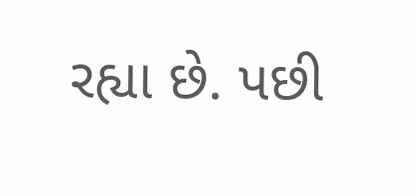રહ્યા છે. પછી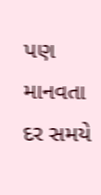પણ માનવતા દર સમયે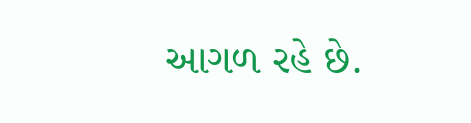આગળ રહે છે.